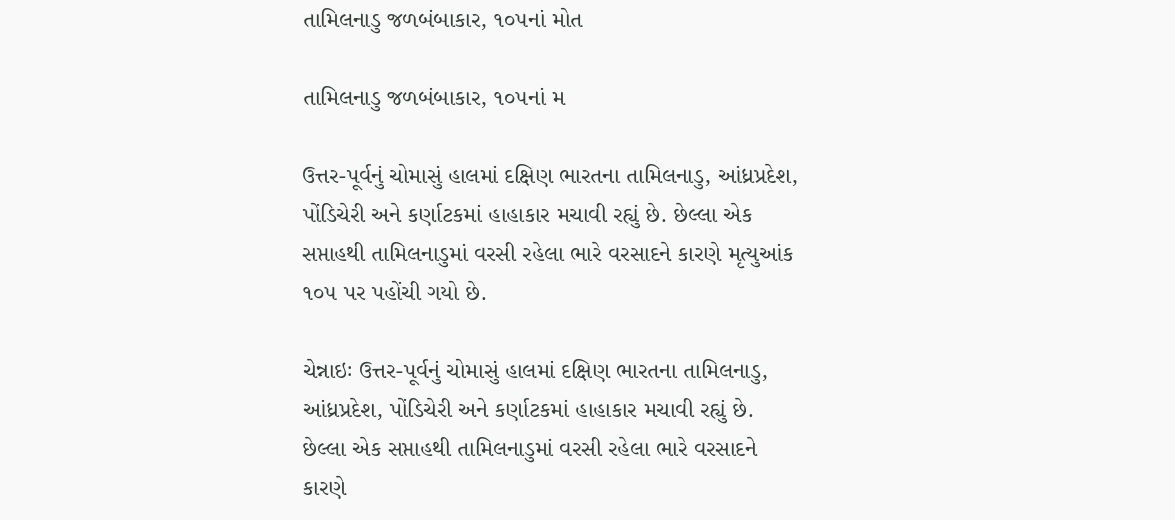તામિલનાડુ જળબંબાકાર, ૧૦૫નાં મોત

તામિલનાડુ જળબંબાકાર, ૧૦૫નાં મ

ઉત્તર-પૂર્વનું ચોમાસું હાલમાં દક્ષિણ ભારતના તામિલનાડુ, આંધ્રપ્રદેશ, પોંડિચેરી અને કર્ણાટકમાં હાહાકાર મચાવી રહ્યું છે. છેલ્લા એક સપ્તાહથી તામિલનાડુમાં વરસી રહેલા ભારે વરસાદને કારણે મૃત્યુઆંક ૧૦૫ પર પહોંચી ગયો છે.

ચેન્નાઇઃ ઉત્તર-પૂર્વનું ચોમાસું હાલમાં દક્ષિણ ભારતના તામિલનાડુ, આંધ્રપ્રદેશ, પોંડિચેરી અને કર્ણાટકમાં હાહાકાર મચાવી રહ્યું છે. છેલ્લા એક સપ્તાહથી તામિલનાડુમાં વરસી રહેલા ભારે વરસાદને કારણે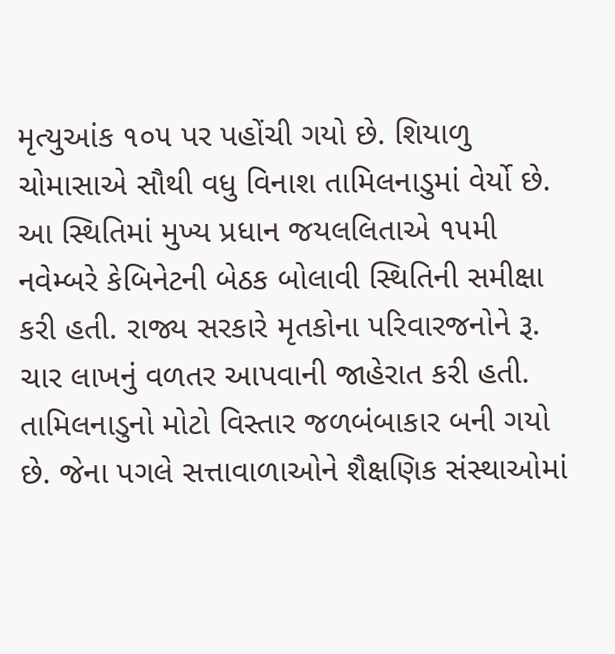મૃત્યુઆંક ૧૦૫ પર પહોંચી ગયો છે. શિયાળુ ચોમાસાએ સૌથી વધુ વિનાશ તામિલનાડુમાં વેર્યો છે. આ સ્થિતિમાં મુખ્ય પ્રધાન જયલલિતાએ ૧૫મી નવેમ્બરે કેબિનેટની બેઠક બોલાવી સ્થિતિની સમીક્ષા કરી હતી. રાજ્ય સરકારે મૃતકોના પરિવારજનોને રૂ. ચાર લાખનું વળતર આપવાની જાહેરાત કરી હતી. તામિલનાડુનો મોટો વિસ્તાર જળબંબાકાર બની ગયો છે. જેના પગલે સત્તાવાળાઓને શૈક્ષણિક સંસ્થાઓમાં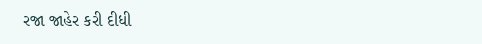રજા જાહેર કરી દીધી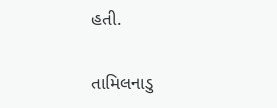હતી.

તામિલનાડુ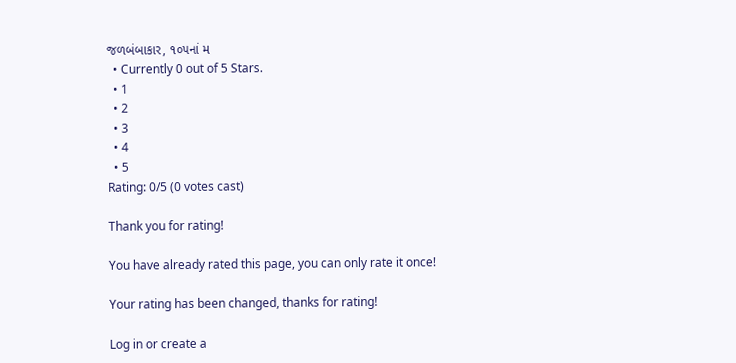જળબંબાકાર, ૧૦૫નાં મ
  • Currently 0 out of 5 Stars.
  • 1
  • 2
  • 3
  • 4
  • 5
Rating: 0/5 (0 votes cast)

Thank you for rating!

You have already rated this page, you can only rate it once!

Your rating has been changed, thanks for rating!

Log in or create a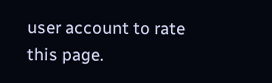user account to rate this page.